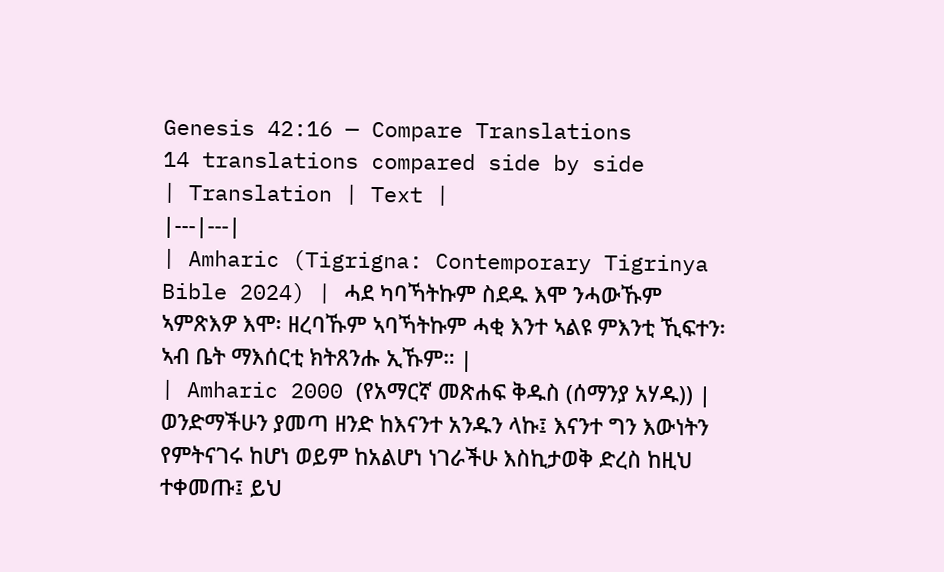Genesis 42:16 — Compare Translations
14 translations compared side by side
| Translation | Text |
|---|---|
| Amharic (Tigrigna: Contemporary Tigrinya Bible 2024) | ሓደ ካባኻትኩም ስደዱ እሞ ንሓውኹም ኣምጽእዎ እሞ፡ ዘረባኹም ኣባኻትኩም ሓቂ እንተ ኣልዩ ምእንቲ ኺፍተን፡ ኣብ ቤት ማእሰርቲ ክትጸንሑ ኢኹም። |
| Amharic 2000 (የአማርኛ መጽሐፍ ቅዱስ (ሰማንያ አሃዱ)) | ወንድማችሁን ያመጣ ዘንድ ከእናንተ አንዱን ላኩ፤ እናንተ ግን እውነትን የምትናገሩ ከሆነ ወይም ከአልሆነ ነገራችሁ እስኪታወቅ ድረስ ከዚህ ተቀመጡ፤ ይህ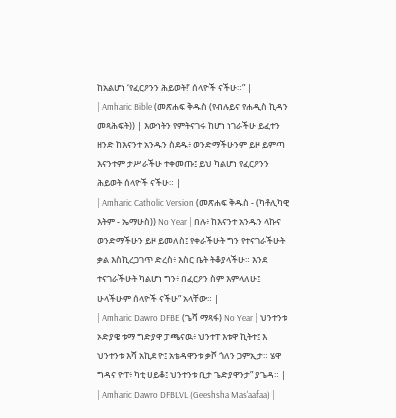ከአልሆነ ‘የፈርዖንን ሕይወት!’ ሰላዮች ናችሁ።” |
| Amharic Bible (መጽሐፍ ቅዱስ (የብሉይና የሐዲስ ኪዳን መጻሕፍት)) | እውነትን የምትናገሩ ከሆነ ነገራችሁ ይፈተን ዘንድ ከእናንተ አንዱን ስደዱ፥ ወንድማችሁንም ይዞ ይምጣ እናንተም ታሥራችሁ ተቀመጡ፤ ይህ ካልሆነ የፈርዖንን ሕይወት ሰላዮች ናችሁ። |
| Amharic Catholic Version (መጽሐፍ ቅዱስ - (ካቶሊካዊ እትም - ኤማሁስ)) No Year | በሉ፥ ከእናንተ አንዱን ላኩና ወንድማችሁን ይዞ ይመለስ፤ የቀራችሁት ግን የተናገራችሁት ቃል እስኪረጋገጥ ድረስ፥ እስር ቤት ትቆያላችሁ። እንደ ተናገራችሁት ካልሆነ ግን፥ በፈርዖን ስም እምላለሁ፤ ሁላችሁም ሰላዮች ናችሁ” አላቸው። |
| Amharic Dawro DFBE (ጌሻ ማጻፋ) No Year | ህንተንቱ ኦድያዌ ቱማ ግድያዋ ፓጫናዉ፥ ህንተፐ እቱዋ ኪትተ፤ እ ህንተንቱ እሻ አኪደ ዮ፤ አቴዳዋንቱ ቃሾ ጎለን ጋምኢታ። ሄዋ ግዳና ዮፐ፥ ካቲ ሀይቆ፤ ህንተንቱ ቢታ ጌድያዋንታ” ያጌዳ። |
| Amharic Dawro DFBLVL (Geeshsha Mas'aafaa) |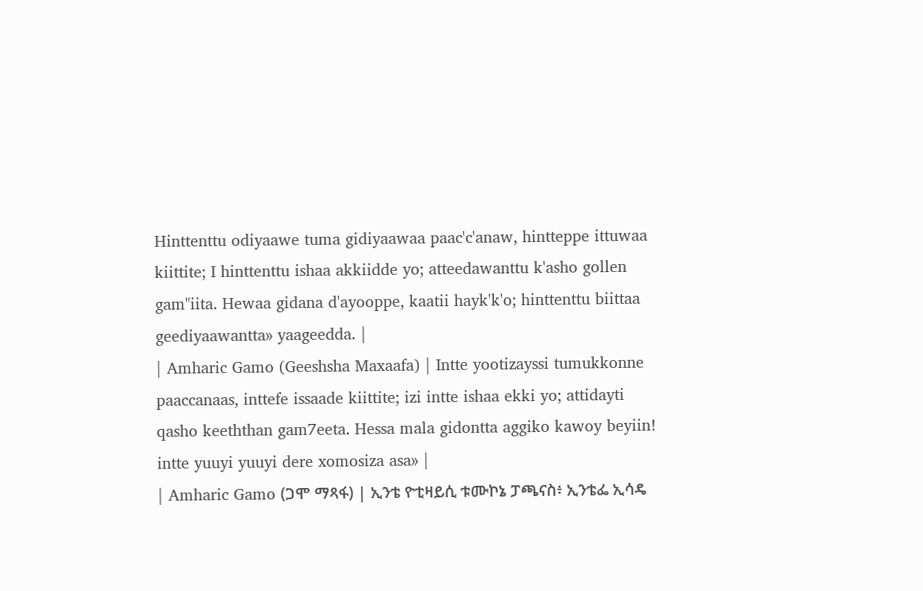Hinttenttu odiyaawe tuma gidiyaawaa paac'c'anaw, hintteppe ittuwaa kiittite; I hinttenttu ishaa akkiidde yo; atteedawanttu k'asho gollen gam"iita. Hewaa gidana d'ayooppe, kaatii hayk'k'o; hinttenttu biittaa geediyaawantta» yaageedda. |
| Amharic Gamo (Geeshsha Maxaafa) | Intte yootizayssi tumukkonne paaccanaas, inttefe issaade kiittite; izi intte ishaa ekki yo; attidayti qasho keeththan gam7eeta. Hessa mala gidontta aggiko kawoy beyiin! intte yuuyi yuuyi dere xomosiza asa» |
| Amharic Gamo (ጋሞ ማጻፋ) | ኢንቴ ዮቲዛይሲ ቱሙኮኔ ፓጫናስ፥ ኢንቴፌ ኢሳዴ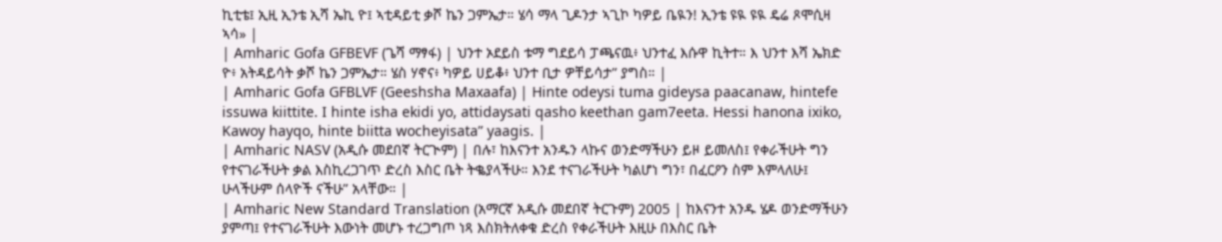ኪቲቴ፤ ኢዚ ኢንቴ ኢሻ ኤኪ ዮ፤ ኣቲዳይቲ ቃሾ ኬን ጋምኤታ። ሄሳ ማላ ጊዶንታ ኣጊኮ ካዎይ ቤዪን! ኢንቴ ዩዪ ዩዪ ዴሬ ጾሞሲዛ ኣሳ» |
| Amharic Gofa GFBEVF (ጌሻ ማፃፋ) | ህንተ ኦደይስ ቱማ ግደይሳ ፓጫናዉ፥ ህንተፈ እሱዋ ኪትተ። እ ህንተ እሻ ኤክድ ዮ፥ አትዳይሳት ቃሾ ኬን ጋምኤታ። ሄስ ሃኖና፥ ካዎይ ሀይቆ፥ ህንተ ቢታ ዎቸይሳታ” ያግስ። |
| Amharic Gofa GFBLVF (Geeshsha Maxaafa) | Hinte odeysi tuma gideysa paacanaw, hintefe issuwa kiittite. I hinte isha ekidi yo, attidaysati qasho keethan gam7eeta. Hessi hanona ixiko, Kawoy hayqo, hinte biitta wocheyisata” yaagis. |
| Amharic NASV (አዲሱ መደበኛ ትርጒም) | በሉ፣ ከእናንተ አንዱን ላኩና ወንድማችሁን ይዞ ይመለስ፤ የቀራችሁት ግን የተናገራችሁት ቃል እስኪረጋገጥ ድረስ እስር ቤት ትቈያላችሁ። እንደ ተናገራችሁት ካልሆነ ግን፣ በፈርዖን ስም እምላለሁ፤ ሁላችሁም ሰላዮች ናችሁ” አላቸው። |
| Amharic New Standard Translation (አማርኛ አዲሱ መደበኛ ትርጉም) 2005 | ከእናንተ አንዱ ሄዶ ወንድማችሁን ያምጣ፤ የተናገራችሁት እውነት መሆኑ ተረጋግጦ ነጻ እስክትለቀቁ ድረስ የቀራችሁት እዚሁ በእስር ቤት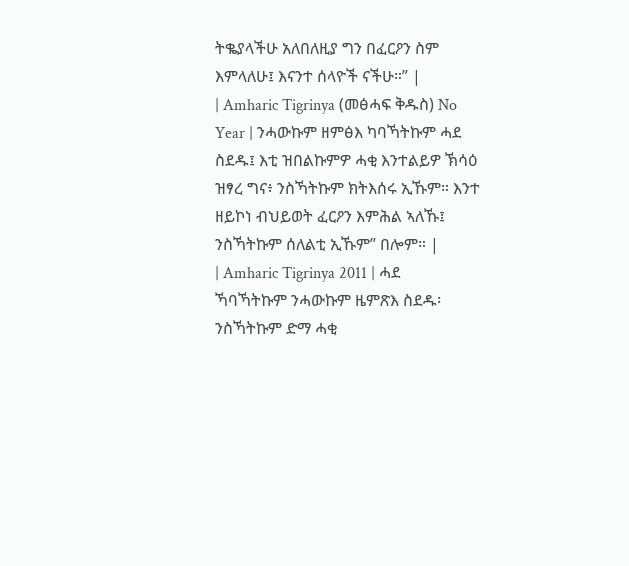ትቈያላችሁ አለበለዚያ ግን በፈርዖን ስም እምላለሁ፤ እናንተ ሰላዮች ናችሁ።” |
| Amharic Tigrinya (መፅሓፍ ቅዱስ) No Year | ንሓውኩም ዘምፅእ ካባኻትኩም ሓደ ስደዱ፤ እቲ ዝበልኩምዎ ሓቂ እንተልይዎ ኽሳዕ ዝፃረ ግና፥ ንስኻትኩም ክትእሰሩ ኢኹም። እንተ ዘይኮነ ብህይወት ፈርዖን እምሕል ኣለኹ፤ ንስኻትኩም ሰለልቲ ኢኹም” በሎም። |
| Amharic Tigrinya 2011 | ሓደ ኻባኻትኩም ንሓውኩም ዜምጽእ ስደዱ፡ ንስኻትኩም ድማ ሓቂ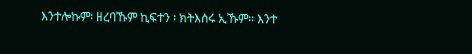እንተሎኩም፡ ዘረባኹም ኪፍተን ፡ ክትእሰሩ ኢኹም። እንተ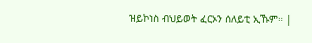ዝይኮነስ ብህይወት ፈርኦን ሰለይቲ ኢኹም። |